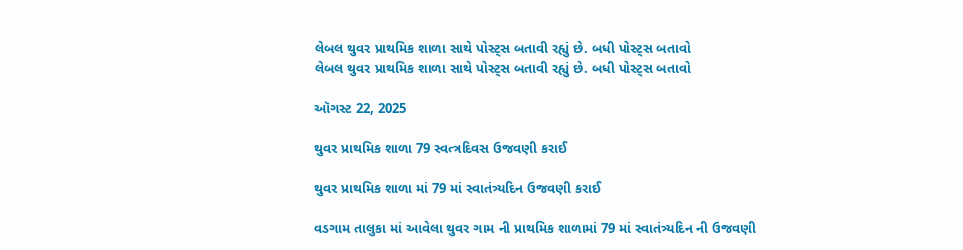લેબલ થુવર પ્રાથમિક શાળા સાથે પોસ્ટ્સ બતાવી રહ્યું છે. બધી પોસ્ટ્સ બતાવો
લેબલ થુવર પ્રાથમિક શાળા સાથે પોસ્ટ્સ બતાવી રહ્યું છે. બધી પોસ્ટ્સ બતાવો

ઑગસ્ટ 22, 2025

થુવર પ્રાથમિક શાળા 79 સ્વત્ત્રદિવસ ઉજવણી કરાઈ

થુવર પ્રાથમિક શાળા માં 79 માં સ્વાતંત્ર્યદિન ઉજવણી કરાઈ

વડગામ તાલુકા માં આવેલા થુવર ગામ ની પ્રાથમિક શાળામાં 79 માં સ્વાતંત્ર્યદિન ની ઉજવણી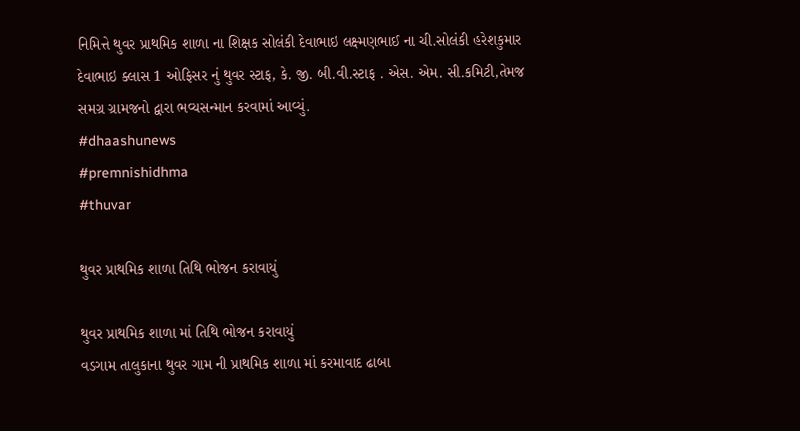નિમિત્તે થુવર પ્રાથમિક શાળા ના શિક્ષક સોલંકી દેવાભાઇ લક્ષ્મણભાઈ ના ચી.સોલંકી હરેશકુમાર દેવાભાઇ ક્લાસ 1 ઓફિસર નું થુવર સ્ટાફ, કે. જી. બી.વી.સ્ટાફ . એસ. એમ. સી.કમિટી,તેમજ સમગ્ર ગ્રામજનો દ્વારા ભવ્યસન્માન કરવામાં આવ્યું.
#dhaashunews
#premnishidhma
#thuvar

થુવર પ્રાથમિક શાળા તિથિ ભોજન કરાવાયું

થુવર પ્રાથમિક શાળા માં તિથિ ભોજન કરાવાયું
વડગામ તાલુકાના થુવર ગામ ની પ્રાથમિક શાળા માં કરમાવાદ ઢાબા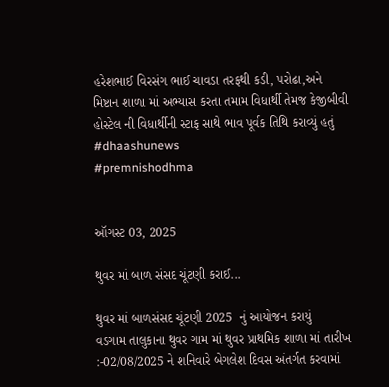હરેશભાઈ વિરસંગ ભાઈ ચાવડા તરફથી કડી, પરોઢા,અને મિષ્ટાન શાળા માં અભ્યાસ કરતા તમામ વિધાર્થી તેમજ કેજીબીવી  હોસ્ટેલ ની વિધાર્થીની સ્ટાફ સાથે ભાવ પૂર્વક તિથિ કરાવ્યું હતું
#dhaashunews
#premnishodhma


ઑગસ્ટ 03, 2025

થુવર માં બાળ સંસદ ચૂંટણી કરાઈ...

થુવર માં બાળસંસદ ચૂંટણી 2025  નું આયોજન કરાયું
વડગામ તાલુકાના થુવર ગામ માં થુવર પ્રાથમિક શાળા માં તારીખ :-02/08/2025 ને શનિવારે બેગલેશ દિવસ અંતર્ગત કરવામાં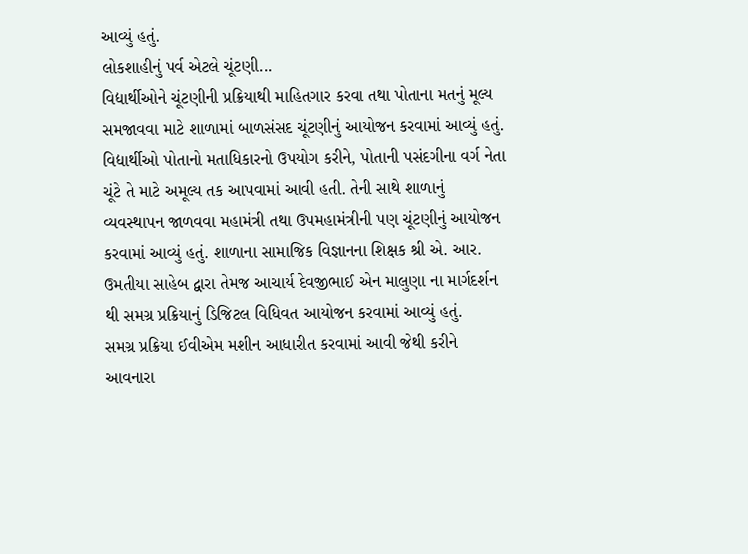આવ્યું હતું.
લોકશાહીનું પર્વ એટલે ચૂંટણી...
વિદ્યાર્થીઓને ચૂંટણીની પ્રક્રિયાથી માહિતગાર કરવા તથા પોતાના મતનું મૂલ્ય સમજાવવા માટે શાળામાં બાળસંસદ ચૂંટણીનું આયોજન કરવામાં આવ્યું હતું. વિદ્યાર્થીઓ પોતાનો મતાધિકારનો ઉપયોગ કરીને, પોતાની પસંદગીના વર્ગ નેતા ચૂંટે તે માટે અમૂલ્ય તક આપવામાં આવી હતી. તેની સાથે શાળાનું વ્યવસ્થાપન જાળવવા મહામંત્રી તથા ઉપમહામંત્રીની પણ ચૂંટણીનું આયોજન કરવામાં આવ્યું હતું. શાળાના સામાજિક વિજ્ઞાનના શિક્ષક શ્રી એ. આર. ઉમતીયા સાહેબ દ્વારા તેમજ આચાર્ય દેવજીભાઈ એન માલુણા ના માર્ગદર્શન થી સમગ્ર પ્રક્રિયાનું ડિજિટલ વિધિવત આયોજન કરવામાં આવ્યું હતું.
સમગ્ર પ્રક્રિયા ઈવીએમ મશીન આધારીત કરવામાં આવી જેથી કરીને આવનારા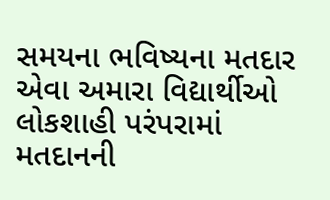સમયના ભવિષ્યના મતદાર એવા અમારા વિદ્યાર્થીઓ લોકશાહી પરંપરામાં મતદાનની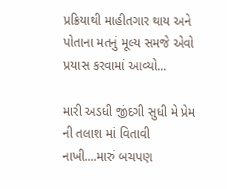પ્રક્રિયાથી માહીતગાર થાય અને પોતાના મતનું મૂલ્ય સમજે એવો પ્રયાસ કરવામાં આવ્યો...

મારી અડધી જીંદગી સુધી મે પ્રેમ ની તલાશ માં વિતાવી નાખી....મારું બચપણ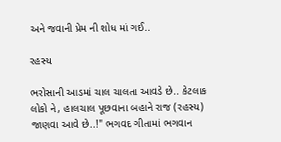અને જવાની પ્રેમ ની શોધ માં ગઈ..

રહસ્ય

ભરોસાની આડમાં ચાલ ચાલતા આવડે છે.. કેટલાક લોકો ને, હાલચાલ પૂછવાના બહાને રાજ (રહસ્ય) જાણવા આવે છે..!" ભગવદ ગીતામાં ભગવાન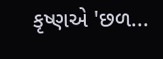કૃષ્ણએ 'છળ...